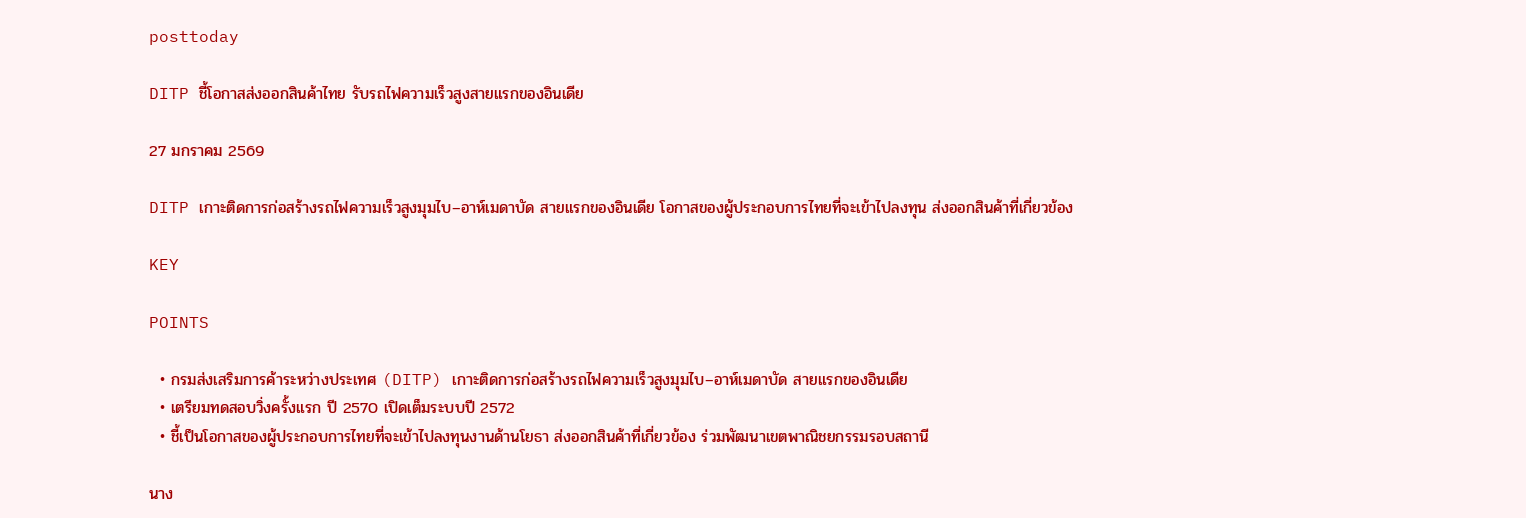posttoday

DITP ชี้โอกาสส่งออกสินค้าไทย รับรถไฟความเร็วสูงสายแรกของอินเดีย

27 มกราคม 2569

DITP เกาะติดการก่อสร้างรถไฟความเร็วสูงมุมไบ–อาห์เมดาบัด สายแรกของอินเดีย โอกาสของผู้ประกอบการไทยที่จะเข้าไปลงทุน ส่งออกสินค้าที่เกี่ยวข้อง

KEY

POINTS

  • กรมส่งเสริมการค้าระหว่างประเทศ (DITP) เกาะติดการก่อสร้างรถไฟความเร็วสูงมุมไบ–อาห์เมดาบัด สายแรกของอินเดีย
  • เตรียมทดสอบวิ่งครั้งแรก ปี 2570 เปิดเต็มระบบปี 2572
  • ชี้เป็นโอกาสของผู้ประกอบการไทยที่จะเข้าไปลงทุนงานด้านโยธา ส่งออกสินค้าที่เกี่ยวข้อง ร่วมพัฒนาเขตพาณิชยกรรมรอบสถานี

นาง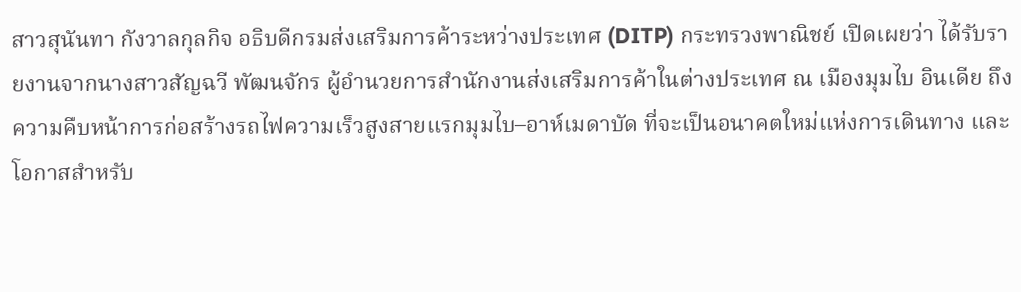สาวสุนันทา กังวาลกุลกิจ อธิบดีกรมส่งเสริมการค้าระหว่างประเทศ (DITP) กระทรวงพาณิชย์ เปิดเผยว่า ได้รับรายงานจากนางสาวสัญฉวี พัฒนจักร ผู้อำนวยการสำนักงานส่งเสริมการค้าในต่างประเทศ ณ เมืองมุมไบ อินเดีย ถึงความคืบหน้าการก่อสร้างรถไฟความเร็วสูงสายแรกมุมไบ–อาห์เมดาบัด ที่จะเป็นอนาคตใหม่แห่งการเดินทาง และโอกาสสำหรับ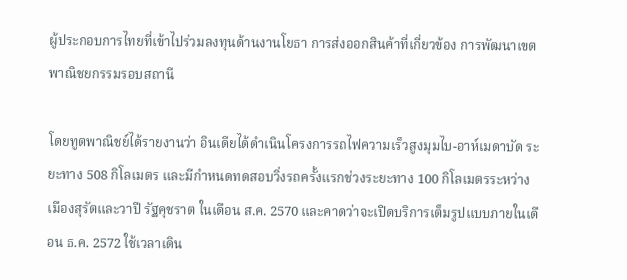ผู้ประกอบการไทยที่เข้าไปร่วมลงทุนด้านงานโยธา การส่งออกสินค้าที่เกี่ยวข้อง การพัฒนาเขตพาณิชยกรรมรอบสถานี

โดยทูตพาณิชย์ได้รายงานว่า อินเดียได้ดำเนินโครงการรถไฟความเร็วสูงมุมไบ-อาห์เมดาบัด ระยะทาง 508 กิโลเมตร และมีกำหนดทดสอบวิ่งรถครั้งแรกช่วงระยะทาง 100 กิโลเมตรระหว่างเมืองสุรัตและวาปี รัฐคุชราต ในเดือน ส.ค. 2570 และคาดว่าจะเปิดบริการเต็มรูปแบบภายในเดือน ธ.ค. 2572 ใช้เวลาเดิน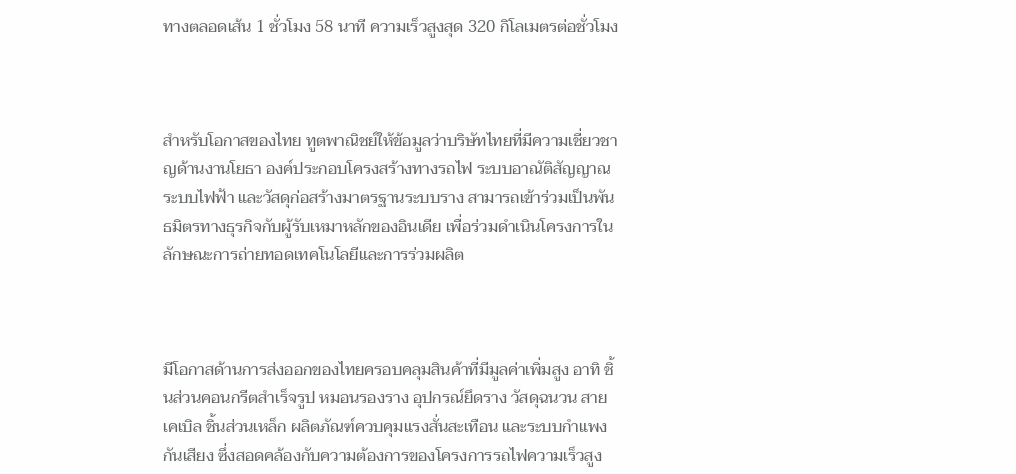ทางตลอดเส้น 1 ชั่วโมง 58 นาที ความเร็วสูงสุด 320 กิโลเมตรต่อชั่วโมง



สำหรับโอกาสของไทย ทูตพาณิชย์ให้ข้อมูลว่าบริษัทไทยที่มีความเชี่ยวชาญด้านงานโยธา องค์ประกอบโครงสร้างทางรถไฟ ระบบอาณัติสัญญาณ ระบบไฟฟ้า และวัสดุก่อสร้างมาตรฐานระบบราง สามารถเข้าร่วมเป็นพันธมิตรทางธุรกิจกับผู้รับเหมาหลักของอินเดีย เพื่อร่วมดำเนินโครงการในลักษณะการถ่ายทอดเทคโนโลยีและการร่วมผลิต



มีโอกาสด้านการส่งออกของไทยครอบคลุมสินค้าที่มีมูลค่าเพิ่มสูง อาทิ ชิ้นส่วนคอนกรีตสำเร็จรูป หมอนรองราง อุปกรณ์ยึดราง วัสดุฉนวน สายเคเบิล ชิ้นส่วนเหล็ก ผลิตภัณฑ์ควบคุมแรงสั่นสะเทือน และระบบกำแพงกันเสียง ซึ่งสอดคล้องกับความต้องการของโครงการรถไฟความเร็วสูง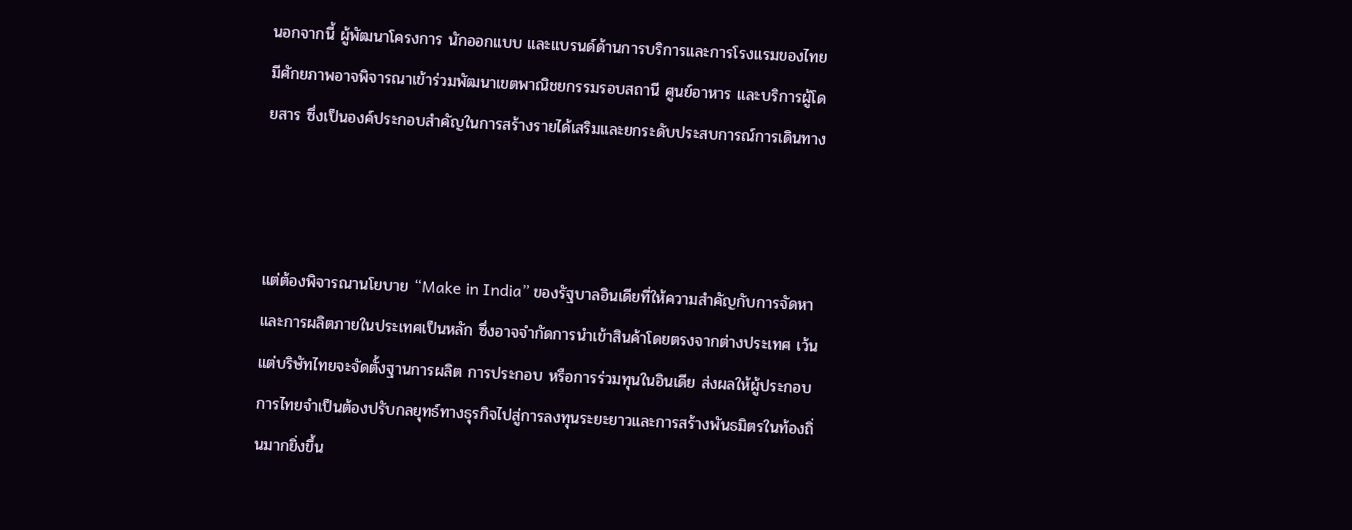นอกจากนี้ ผู้พัฒนาโครงการ นักออกแบบ และแบรนด์ด้านการบริการและการโรงแรมของไทยมีศักยภาพอาจพิจารณาเข้าร่วมพัฒนาเขตพาณิชยกรรมรอบสถานี ศูนย์อาหาร และบริการผู้โดยสาร ซึ่งเป็นองค์ประกอบสำคัญในการสร้างรายได้เสริมและยกระดับประสบการณ์การเดินทาง



แต่ต้องพิจารณานโยบาย “Make in India” ของรัฐบาลอินเดียที่ให้ความสำคัญกับการจัดหาและการผลิตภายในประเทศเป็นหลัก ซึ่งอาจจำกัดการนำเข้าสินค้าโดยตรงจากต่างประเทศ เว้นแต่บริษัทไทยจะจัดตั้งฐานการผลิต การประกอบ หรือการร่วมทุนในอินเดีย ส่งผลให้ผู้ประกอบการไทยจำเป็นต้องปรับกลยุทธ์ทางธุรกิจไปสู่การลงทุนระยะยาวและการสร้างพันธมิตรในท้องถิ่นมากยิ่งขึ้น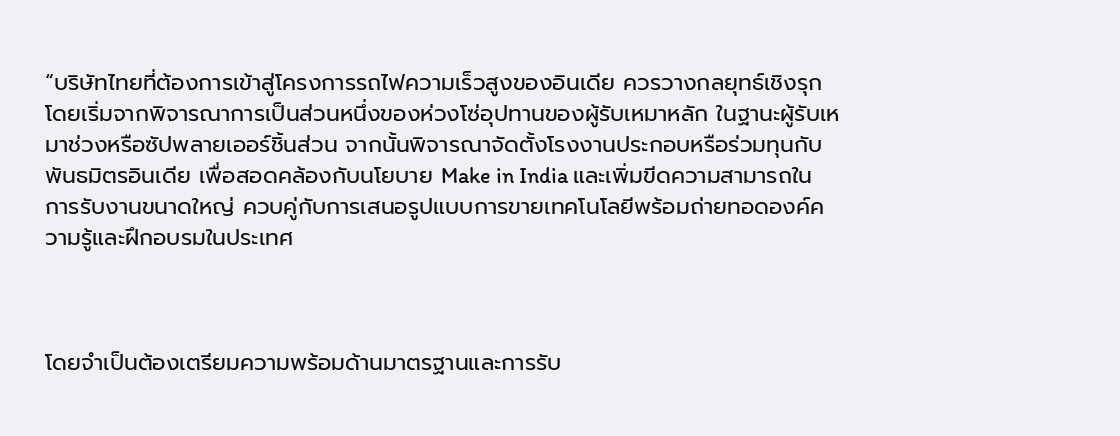“บริษัทไทยที่ต้องการเข้าสู่โครงการรถไฟความเร็วสูงของอินเดีย ควรวางกลยุทธ์เชิงรุก โดยเริ่มจากพิจารณาการเป็นส่วนหนึ่งของห่วงโซ่อุปทานของผู้รับเหมาหลัก ในฐานะผู้รับเหมาช่วงหรือซัปพลายเออร์ชิ้นส่วน จากนั้นพิจารณาจัดตั้งโรงงานประกอบหรือร่วมทุนกับพันธมิตรอินเดีย เพื่อสอดคล้องกับนโยบาย Make in India และเพิ่มขีดความสามารถในการรับงานขนาดใหญ่ ควบคู่กับการเสนอรูปแบบการขายเทคโนโลยีพร้อมถ่ายทอดองค์ความรู้และฝึกอบรมในประเทศ



โดยจำเป็นต้องเตรียมความพร้อมด้านมาตรฐานและการรับ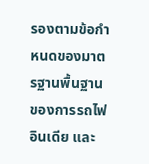รองตามข้อกำหนดของมาตรฐานพื้นฐานของการรถไฟอินเดีย และ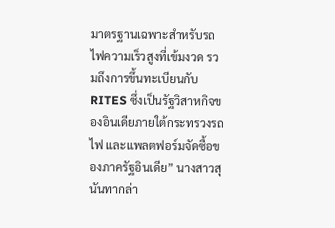มาตรฐานเฉพาะสำหรับรถไฟความเร็วสูงที่เข้มงวด รวมถึงการขึ้นทะเบียนกับ RITES ซึ่งเป็นรัฐวิสาหกิจของอินเดียภายใต้กระทรวงรถไฟ และแพลตฟอร์มจัดซื้อของภาครัฐอินเดีย” นางสาวสุนันทากล่า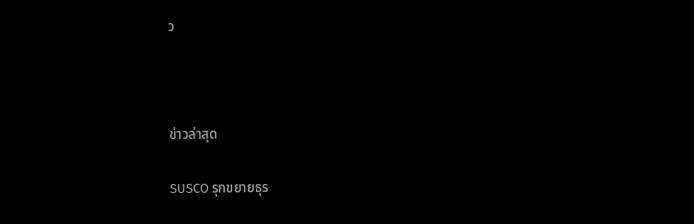ว



ข่าวล่าสุด

SUSCO รุกขยายธุร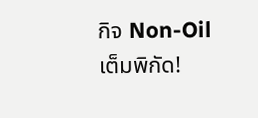กิจ Non-Oil เต็มพิกัด!